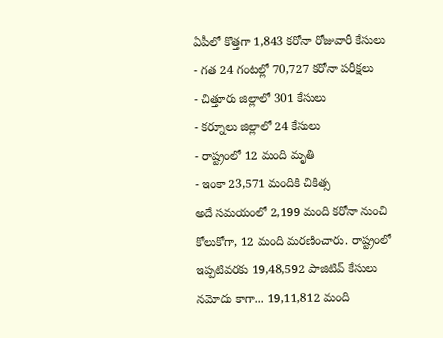ఏపీలో కొత్తగా 1,843 కరోనా రోజువారీ కేసులు
- గత 24 గంటల్లో 70,727 కరోనా పరీక్షలు
- చిత్తూరు జిల్లాలో 301 కేసులు
- కర్నూలు జిల్లాలో 24 కేసులు
- రాష్ట్రంలో 12 మంది మృతి
- ఇంకా 23,571 మందికి చికిత్స
అదే సమయంలో 2,199 మంది కరోనా నుంచి కోలుకోగా, 12 మంది మరణించారు. రాష్ట్రంలో ఇప్పటివరకు 19,48,592 పాజిటివ్ కేసులు నమోదు కాగా... 19,11,812 మంది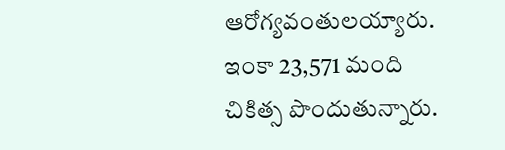ఆరోగ్యవంతులయ్యారు. ఇంకా 23,571 మంది చికిత్స పొందుతున్నారు.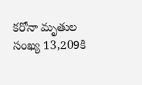కరోనా మృతుల సంఖ్య 13,209కి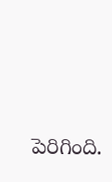పెరిగింది.